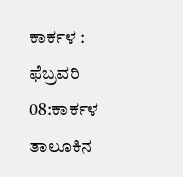ಕಾರ್ಕಳ : ಫೆಬ್ರವರಿ 08:ಕಾರ್ಕಳ ತಾಲೂಕಿನ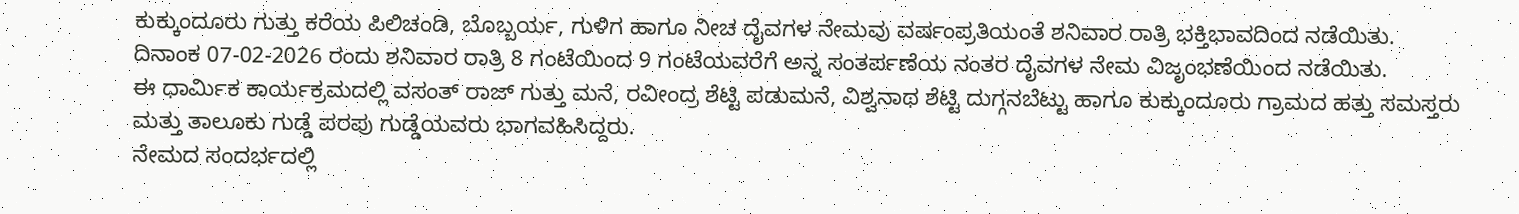ಕುಕ್ಕುಂದೂರು ಗುತ್ತು ಕರೆಯ ಪಿಲಿಚಂಡಿ, ಬೊಬ್ಬರ್ಯ, ಗುಳಿಗ ಹಾಗೂ ನೀಚ ದೈವಗಳ ನೇಮವು ವರ್ಷಂಪ್ರತಿಯಂತೆ ಶನಿವಾರ ರಾತ್ರಿ ಭಕ್ತಿಭಾವದಿಂದ ನಡೆಯಿತು.
ದಿನಾಂಕ 07-02-2026 ರಂದು ಶನಿವಾರ ರಾತ್ರಿ 8 ಗಂಟೆಯಿಂದ 9 ಗಂಟೆಯವರೆಗೆ ಅನ್ನ ಸಂತರ್ಪಣೆಯ ನಂತರ ದೈವಗಳ ನೇಮ ವಿಜೃಂಭಣೆಯಿಂದ ನಡೆಯಿತು.
ಈ ಧಾರ್ಮಿಕ ಕಾರ್ಯಕ್ರಮದಲ್ಲಿ ವಸಂತ್ ರಾಜ್ ಗುತ್ತು ಮನೆ, ರವೀಂದ್ರ ಶೆಟ್ಟಿ ಪಡುಮನೆ, ವಿಶ್ವನಾಥ ಶೆಟ್ಟಿ ದುಗ್ಗನಬೆಟ್ಟು ಹಾಗೂ ಕುಕ್ಕುಂದೂರು ಗ್ರಾಮದ ಹತ್ತು ಸಮಸ್ತರು ಮತ್ತು ತಾಲೂಕು ಗುಡ್ಡೆ ಪರಪು ಗುಡ್ಡೆಯವರು ಭಾಗವಹಿಸಿದ್ದರು.
ನೇಮದ ಸಂದರ್ಭದಲ್ಲಿ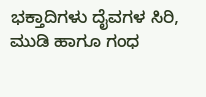ಭಕ್ತಾದಿಗಳು ದೈವಗಳ ಸಿರಿ, ಮುಡಿ ಹಾಗೂ ಗಂಧ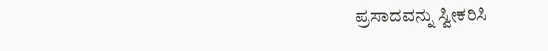ಪ್ರಸಾದವನ್ನು ಸ್ವೀಕರಿಸಿ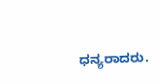ಧನ್ಯರಾದರು.